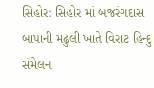સિહોર: સિહોર માં બજરંગદાસ બાપાની મઢુલી ખાતે વિરાટ હિન્દુ સંમેલન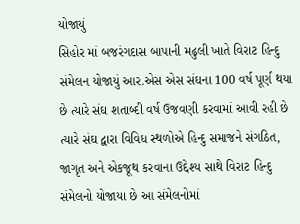યોજાયું
સિહોર માં બજરંગદાસ બાપાની મઢુલી ખાતે વિરાટ હિન્દુ સંમેલન યોજાયું આર.એસ એસ સંઘના 100 વર્ષ પૂર્ણ થયા છે ત્યારે સંઘ શતાબ્દી વર્ષ ઉજવણી કરવામાં આવી રહી છે ત્યારે સંઘ દ્વારા વિવિધ સ્થળોએ હિન્દુ સમાજને સંગઠિત, જાગૃત અને એકજૂથ કરવાના ઉદ્દેશ્ય સાથે વિરાટ હિન્દુ સંમેલનો યોજાયા છે આ સંમેલનોમાં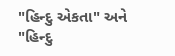"હિન્દુ એકતા" અને "હિન્દુ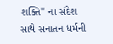શક્તિ" ના સંદેશ સાથે સનાતન ધર્મની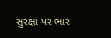સુરક્ષા પર ભાર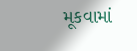મૂકવામાં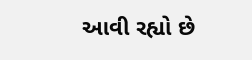આવી રહ્યો છે